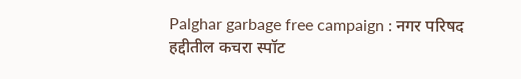Palghar garbage free campaign : नगर परिषद हद्दीतील कचरा स्पॉट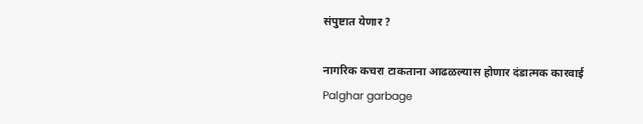संपुष्टात येणार ?

नागरिक कचरा टाकताना आढळल्यास होणार दंडात्मक कारवाई
Palghar garbage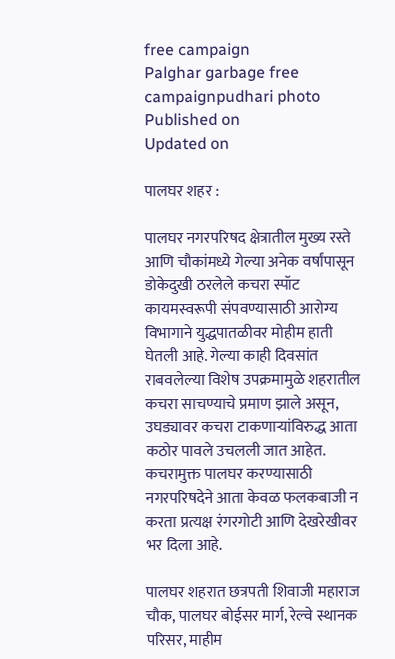free campaign
Palghar garbage free campaignpudhari photo
Published on
Updated on

पालघर शहर :

पालघर नगरपरिषद क्षेत्रातील मुख्य रस्ते आणि चौकांमध्ये गेल्या अनेक वर्षांपासून डोकेदुखी ठरलेले कचरा स्पॉट कायमस्वरूपी संपवण्यासाठी आरोग्य विभागाने युद्धपातळीवर मोहीम हाती घेतली आहे. गेल्या काही दिवसांत राबवलेल्या विशेष उपक्रमामुळे शहरातील कचरा साचण्याचे प्रमाण झाले असून, उघड्यावर कचरा टाकणाऱ्यांविरुद्ध आता कठोर पावले उचलली जात आहेत. कचरामुक्त पालघर करण्यासाठी नगरपरिषदेने आता केवळ फलकबाजी न करता प्रत्यक्ष रंगरगोटी आणि देखरेखीवर भर दिला आहे.

पालघर शहरात छत्रपती शिवाजी महाराज चौक, पालघर बोईसर मार्ग, रेल्वे स्थानक परिसर, माहीम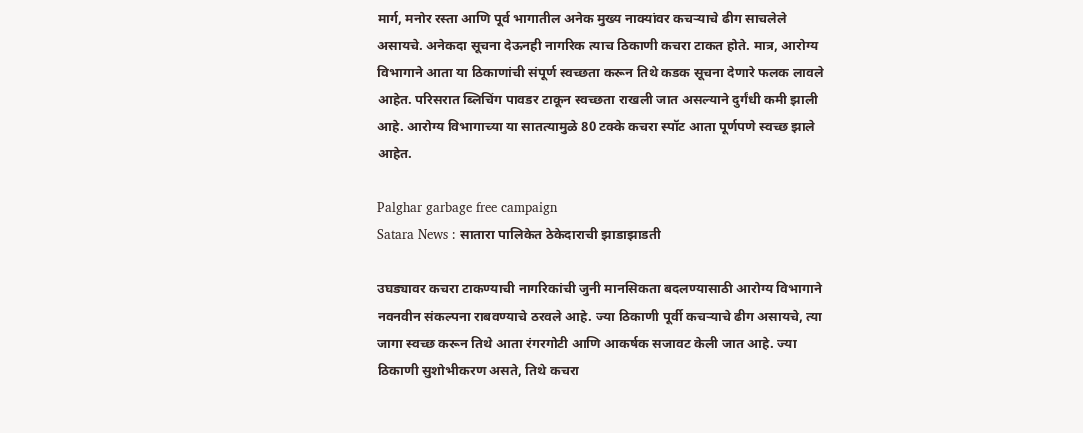मार्ग, मनोर रस्ता आणि पूर्व भागातील अनेक मुख्य नाक्यांवर कचऱ्याचे ढीग साचलेले असायचे. अनेकदा सूचना देऊनही नागरिक त्याच ठिकाणी कचरा टाकत होते. मात्र, आरोग्य विभागाने आता या ठिकाणांची संपूर्ण स्वच्छता करून तिथे कडक सूचना देणारे फलक लावले आहेत. परिसरात ब्लिचिंग पावडर टाकून स्वच्छता राखली जात असल्याने दुर्गंधी कमी झाली आहे. आरोग्य विभागाच्या या सातत्यामुळे 80 टक्के कचरा स्पॉट आता पूर्णपणे स्वच्छ झाले आहेत.

Palghar garbage free campaign
Satara News : सातारा पालिकेत ठेकेदाराची झाडाझाडती

उघड्यावर कचरा टाकण्याची नागरिकांची जुनी मानसिकता बदलण्यासाठी आरोग्य विभागाने नवनवीन संकल्पना राबवण्याचे ठरवले आहे. ज्या ठिकाणी पूर्वी कचऱ्याचे ढीग असायचे, त्या जागा स्वच्छ करून तिथे आता रंगरगोटी आणि आकर्षक सजावट केली जात आहे. ज्या ठिकाणी सुशोभीकरण असते, तिथे कचरा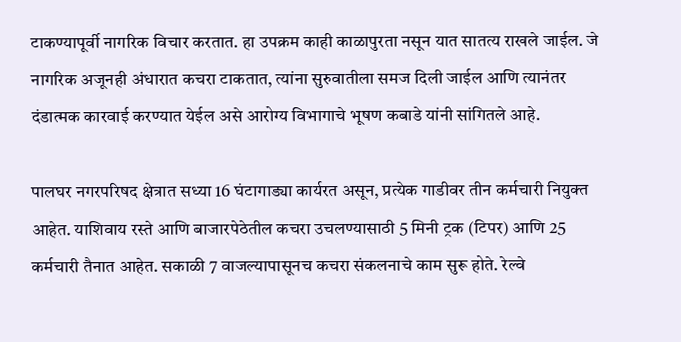टाकण्यापूर्वी नागरिक विचार करतात. हा उपक्रम काही काळापुरता नसून यात सातत्य राखले जाईल. जे नागरिक अजूनही अंधारात कचरा टाकतात, त्यांना सुरुवातीला समज दिली जाईल आणि त्यानंतर दंडात्मक कारवाई करण्यात येईल असे आरोग्य विभागाचे भूषण कबाडे यांनी सांगितले आहे.

पालघर नगरपरिषद क्षेत्रात सध्या 16 घंटागाड्या कार्यरत असून, प्रत्येक गाडीवर तीन कर्मचारी नियुक्त आहेत. याशिवाय रस्ते आणि बाजारपेठेतील कचरा उचलण्यासाठी 5 मिनी ट्रक (टिपर) आणि 25 कर्मचारी तैनात आहेत. सकाळी 7 वाजल्यापासूनच कचरा संकलनाचे काम सुरू होते. रेल्वे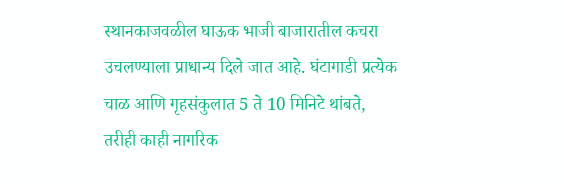स्थानकाजवळील घाऊक भाजी बाजारातील कचरा उचलण्याला प्राधान्य दिले जात आहे. घंटागाडी प्रत्येक चाळ आणि गृहसंकुलात 5 ते 10 मिनिटे थांबते, तरीही काही नागरिक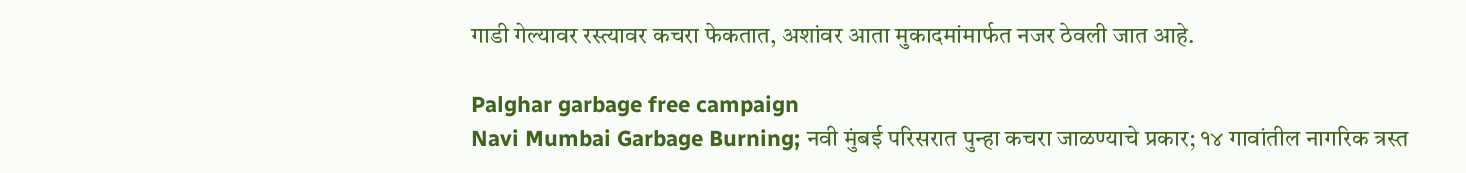गाडी गेल्यावर रस्त्यावर कचरा फेकतात, अशांवर आता मुकादमांमार्फत नजर ठेवली जात आहे.

Palghar garbage free campaign
Navi Mumbai Garbage Burning; नवी मुंबई परिसरात पुन्हा कचरा जाळण्याचे प्रकार; १४ गावांतील नागरिक त्रस्त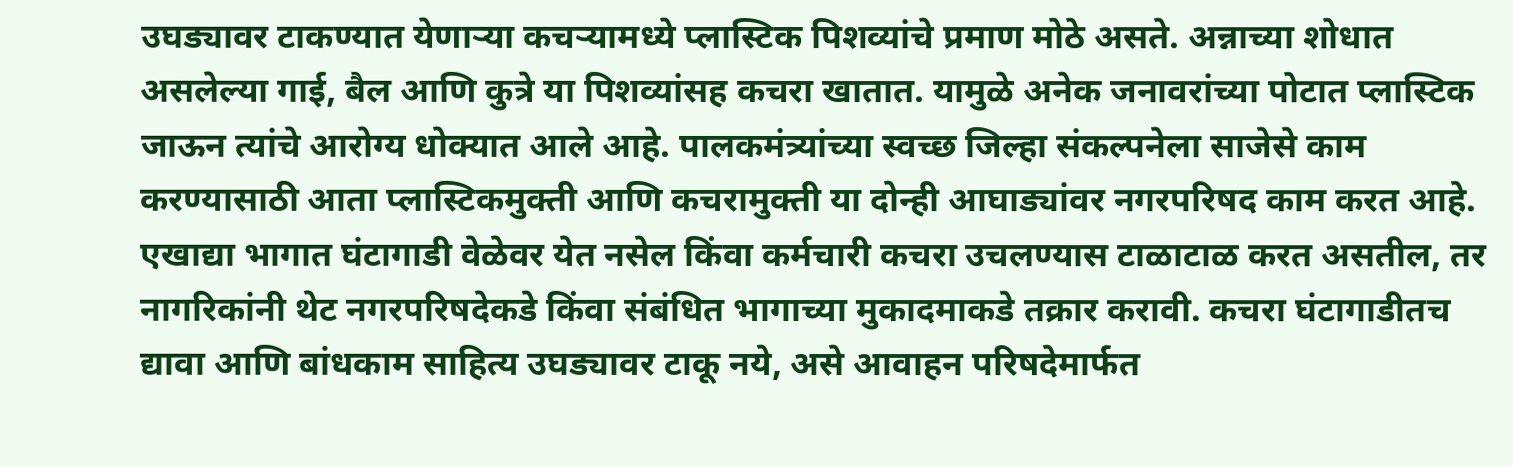उघड्यावर टाकण्यात येणाऱ्या कचऱ्यामध्ये प्लास्टिक पिशव्यांचे प्रमाण मोठे असते. अन्नाच्या शोधात असलेल्या गाई, बैल आणि कुत्रे या पिशव्यांसह कचरा खातात. यामुळे अनेक जनावरांच्या पोटात प्लास्टिक जाऊन त्यांचे आरोग्य धोक्यात आले आहे. पालकमंत्र्यांच्या स्वच्छ जिल्हा संकल्पनेला साजेसे काम करण्यासाठी आता प्लास्टिकमुक्ती आणि कचरामुक्ती या दोन्ही आघाड्यांवर नगरपरिषद काम करत आहे. एखाद्या भागात घंटागाडी वेळेवर येत नसेल किंवा कर्मचारी कचरा उचलण्यास टाळाटाळ करत असतील, तर नागरिकांनी थेट नगरपरिषदेकडे किंवा संबंधित भागाच्या मुकादमाकडे तक्रार करावी. कचरा घंटागाडीतच द्यावा आणि बांधकाम साहित्य उघड्यावर टाकू नये, असे आवाहन परिषदेमार्फत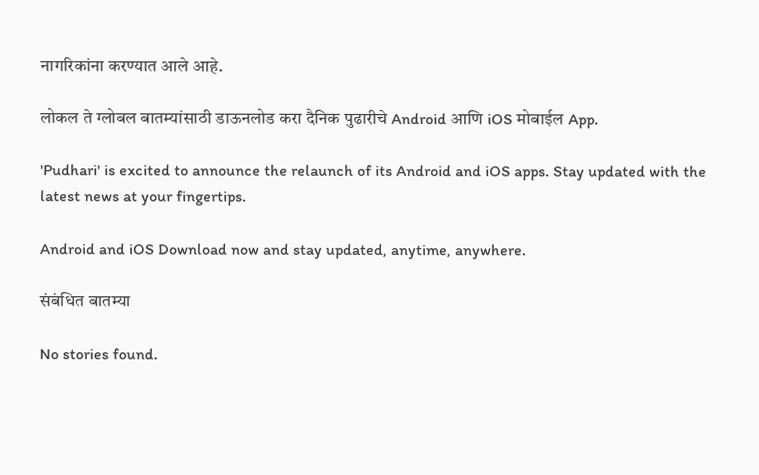नागरिकांना करण्यात आले आहे.

लोकल ते ग्लोबल बातम्यांसाठी डाऊनलोड करा दैनिक पुढारीचे Android आणि iOS मोबाईल App.

'Pudhari' is excited to announce the relaunch of its Android and iOS apps. Stay updated with the latest news at your fingertips.

Android and iOS Download now and stay updated, anytime, anywhere.

संबंधित बातम्या

No stories found.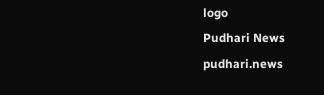logo
Pudhari News
pudhari.news